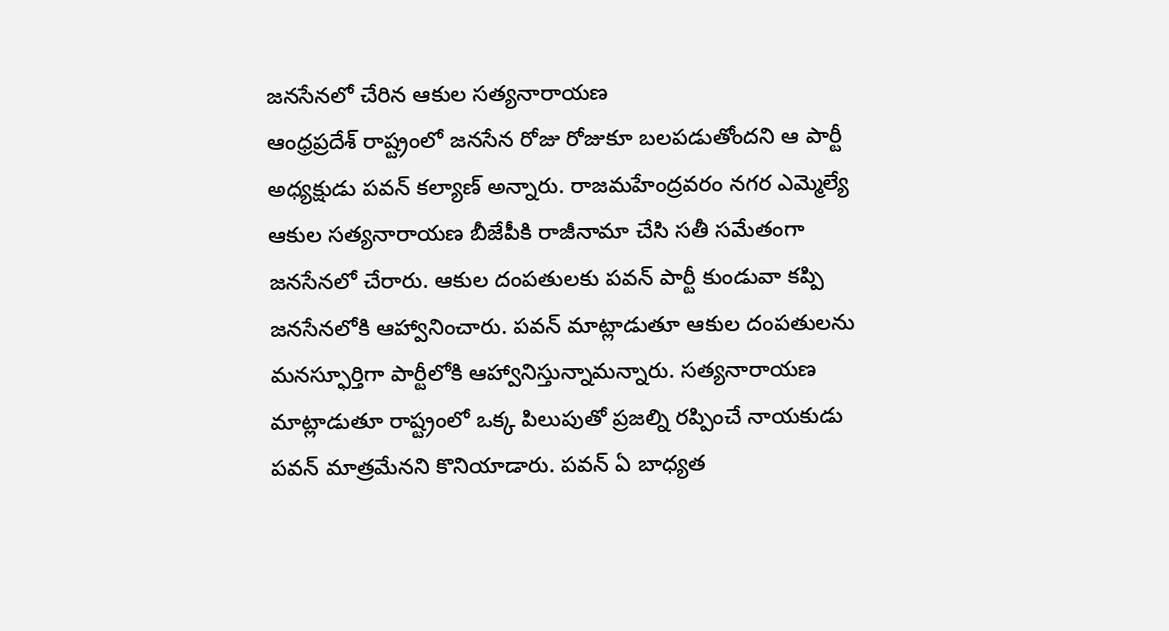జనసేనలో చేరిన ఆకుల సత్యనారాయణ
ఆంధ్రప్రదేశ్ రాష్ట్రంలో జనసేన రోజు రోజుకూ బలపడుతోందని ఆ పార్టీ అధ్యక్షుడు పవన్ కల్యాణ్ అన్నారు. రాజమహేంద్రవరం నగర ఎమ్మెల్యే ఆకుల సత్యనారాయణ బీజేపీకి రాజీనామా చేసి సతీ సమేతంగా జనసేనలో చేరారు. ఆకుల దంపతులకు పవన్ పార్టీ కుండువా కప్పి జనసేనలోకి ఆహ్వానించారు. పవన్ మాట్లాడుతూ ఆకుల దంపతులను మనస్ఫూర్తిగా పార్టీలోకి ఆహ్వానిస్తున్నామన్నారు. సత్యనారాయణ మాట్లాడుతూ రాష్ట్రంలో ఒక్క పిలుపుతో ప్రజల్ని రప్పించే నాయకుడు పవన్ మాత్రమేనని కొనియాడారు. పవన్ ఏ బాధ్యత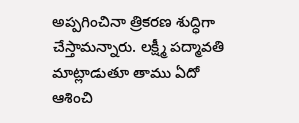అప్పగించినా త్రికరణ శుద్ధిగా చేస్తామన్నారు. లక్ష్మీ పద్మావతి మాట్లాడుతూ తాము ఏదో ఆశించి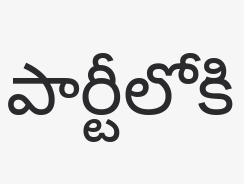పార్టీలోకి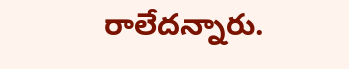రాలేదన్నారు.